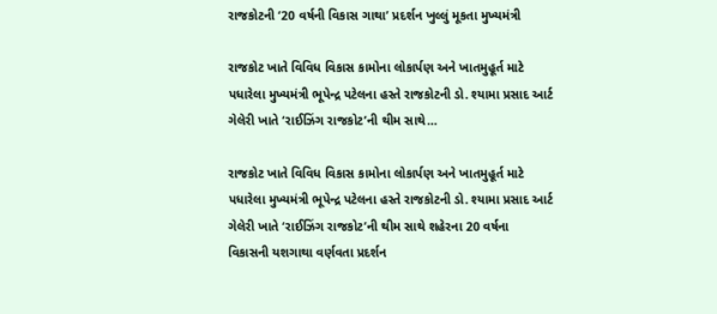રાજકોટની ‘20 વર્ષની વિકાસ ગાથા’ પ્રદર્શન ખુલ્લું મૂકતા મુખ્યમંત્રી

રાજકોટ ખાતે વિવિધ વિકાસ કામોના લોકાર્પણ અને ખાતમુહૂર્ત માટે પધારેલા મુખ્યમંત્રી ભૂપેન્દ્ર પટેલના હસ્તે રાજકોટની ડો. શ્યામા પ્રસાદ આર્ટ ગેલેરી ખાતે ‘રાઈઝિંગ રાજકોટ’ની થીમ સાથે…

રાજકોટ ખાતે વિવિધ વિકાસ કામોના લોકાર્પણ અને ખાતમુહૂર્ત માટે પધારેલા મુખ્યમંત્રી ભૂપેન્દ્ર પટેલના હસ્તે રાજકોટની ડો. શ્યામા પ્રસાદ આર્ટ ગેલેરી ખાતે ‘રાઈઝિંગ રાજકોટ’ની થીમ સાથે શહેરના 20 વર્ષના વિકાસની યશગાથા વર્ણવતા પ્રદર્શન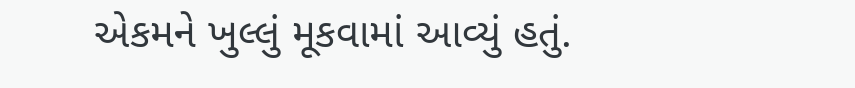એકમને ખુલ્લું મૂકવામાં આવ્યું હતું.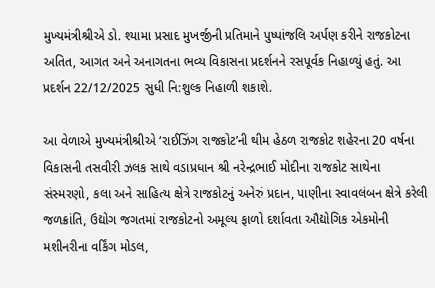મુખ્યમંત્રીશ્રીએ ડો. શ્યામા પ્રસાદ મુખર્જીની પ્રતિમાને પુષ્પાંજલિ અર્પણ કરીને રાજકોટના અતિત, આગત અને અનાગતના ભવ્ય વિકાસના પ્રદર્શનને રસપૂર્વક નિહાળ્યું હતું. આ પ્રદર્શન 22/12/2025 સુધી નિ:શુલ્ક નિહાળી શકાશે.

આ વેળાએ મુખ્યમંત્રીશ્રીએ ‘રાઈઝિંગ રાજકોટ’ની થીમ હેઠળ રાજકોટ શહેરના 20 વર્ષના વિકાસની તસવીરી ઝલક સાથે વડાપ્રધાન શ્રી નરેન્દ્રભાઈ મોદીના રાજકોટ સાથેના સંસ્મરણો, કલા અને સાહિત્ય ક્ષેત્રે રાજકોટનું અનેરું પ્રદાન, પાણીના સ્વાવલંબન ક્ષેત્રે કરેલી જળક્રાંતિ, ઉદ્યોગ જગતમાં રાજકોટનો અમૂલ્ય ફાળો દર્શાવતા ઔદ્યોગિક એકમોની મશીનરીના વર્કિંગ મોડલ,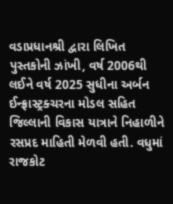વડાપ્રધાનશ્રી દ્વારા લિખિત પુસ્તકોની ઝાંખી, વર્ષ 2006થી લઈને વર્ષ 2025 સુધીના અર્બન ઈન્ફ્રાસ્ટ્રક્ચરના મોડલ સહિત જિલ્લાની વિકાસ યાત્રાને નિહાળીને રસપ્રદ માહિતી મેળવી હતી. વધુમાં રાજકોટ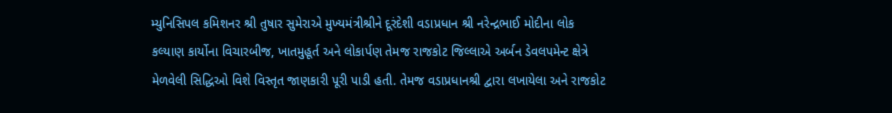મ્યુનિસિપલ કમિશનર શ્રી તુષાર સુમેરાએ મુખ્યમંત્રીશ્રીને દૂરંદેશી વડાપ્રધાન શ્રી નરેન્દ્રભાઈ મોદીના લોક કલ્યાણ કાર્યોના વિચારબીજ, ખાતમુહૂર્ત અને લોકાર્પણ તેમજ રાજકોટ જિલ્લાએ અર્બન ડેવલપમેન્ટ ક્ષેત્રે મેળવેલી સિદ્ધિઓ વિશે વિસ્તૃત જાણકારી પૂરી પાડી હતી. તેમજ વડાપ્રધાનશ્રી દ્વારા લખાયેલા અને રાજકોટ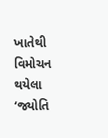ખાતેથી વિમોચન થયેલા ‘જ્યોતિ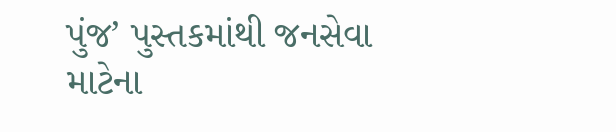પુંજ’ પુસ્તકમાંથી જનસેવા માટેના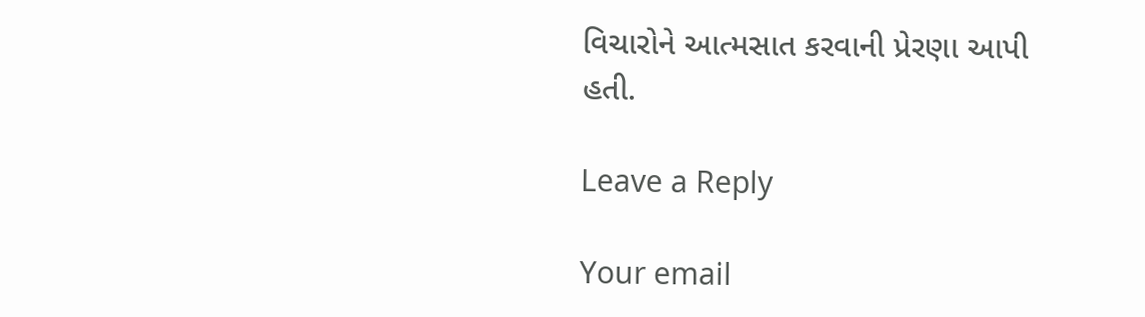વિચારોને આત્મસાત કરવાની પ્રેરણા આપી હતી.

Leave a Reply

Your email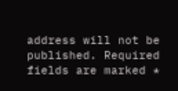address will not be published. Required fields are marked *